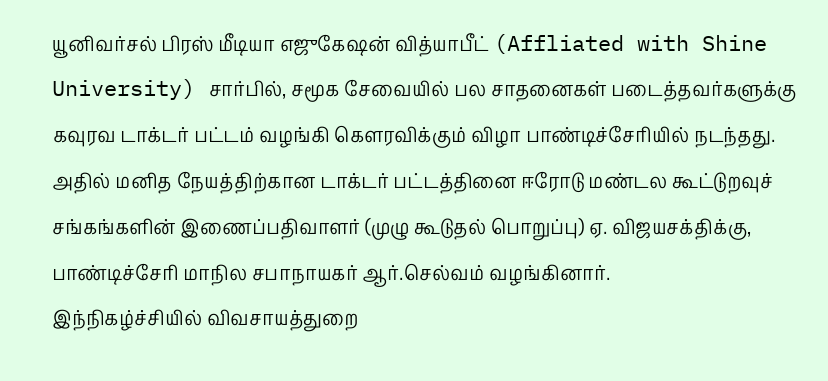யூனிவர்சல் பிரஸ் மீடியா எஜுகேஷன் வித்யாபீட் (Affliated with Shine University) சார்பில், சமூக சேவையில் பல சாதனைகள் படைத்தவர்களுக்கு கவுரவ டாக்டர் பட்டம் வழங்கி கௌரவிக்கும் விழா பாண்டிச்சேரியில் நடந்தது.
அதில் மனித நேயத்திற்கான டாக்டர் பட்டத்தினை ஈரோடு மண்டல கூட்டுறவுச் சங்கங்களின் இணைப்பதிவாளர் (முழு கூடுதல் பொறுப்பு) ஏ. விஜயசக்திக்கு, பாண்டிச்சேரி மாநில சபாநாயகர் ஆர்.செல்வம் வழங்கினார்.
இந்நிகழ்ச்சியில் விவசாயத்துறை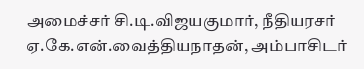அமைச்சர் சி.டி.விஜயகுமார், நீதியரசர் ஏ.கே.என்.வைத்தியநாதன், அம்பாசிடர்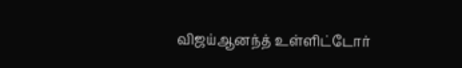விஜய்ஆனந்த் உள்ளிட்டோர்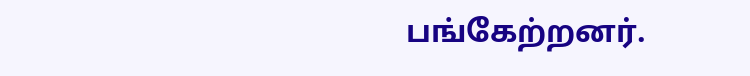பங்கேற்றனர்.